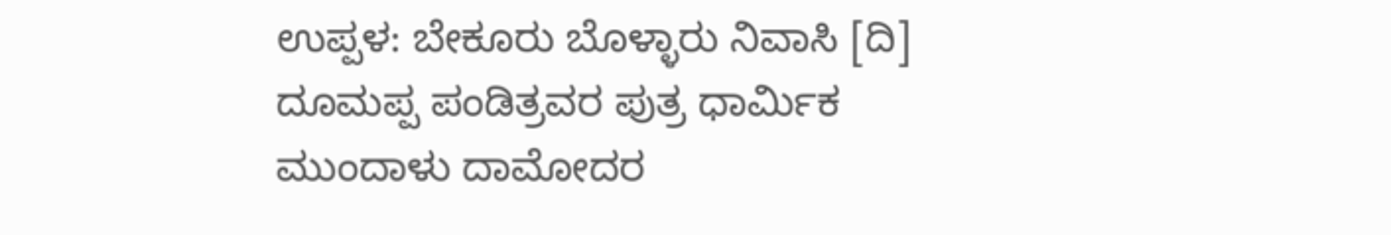ಉಪ್ಪಳ: ಬೇಕೂರು ಬೊಳ್ಳಾರು ನಿವಾಸಿ [ದಿ] ದೂಮಪ್ಪ ಪಂಡಿತ್ರವರ ಪುತ್ರ ಧಾರ್ಮಿಕ ಮುಂದಾಳು ದಾಮೋದರ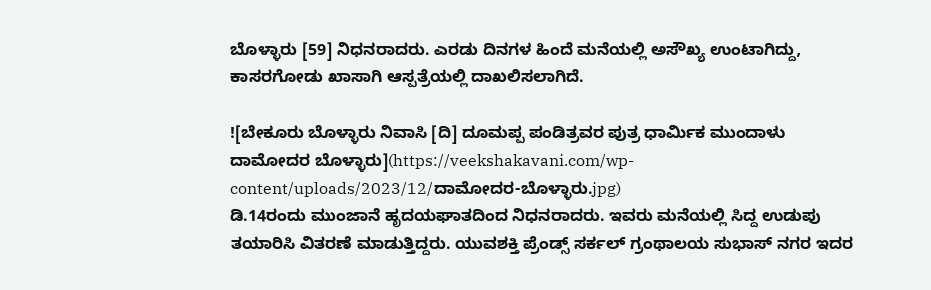ಬೊಳ್ಳಾರು [59] ನಿಧನರಾದರು. ಎರಡು ದಿನಗಳ ಹಿಂದೆ ಮನೆಯಲ್ಲಿ ಅಸೌಖ್ಯ ಉಂಟಾಗಿದ್ದು, ಕಾಸರಗೋಡು ಖಾಸಾಗಿ ಆಸ್ಪತ್ರೆಯಲ್ಲಿ ದಾಖಲಿಸಲಾಗಿದೆ.

![ಬೇಕೂರು ಬೊಳ್ಳಾರು ನಿವಾಸಿ [ದಿ] ದೂಮಪ್ಪ ಪಂಡಿತ್ರವರ ಪುತ್ರ ಧಾರ್ಮಿಕ ಮುಂದಾಳು ದಾಮೋದರ ಬೊಳ್ಳಾರು](https://veekshakavani.com/wp-content/uploads/2023/12/ದಾಮೋದರ-ಬೊಳ್ಳಾರು.jpg)
ಡಿ.14ರಂದು ಮುಂಜಾನೆ ಹೃದಯಘಾತದಿಂದ ನಿಧನರಾದರು. ಇವರು ಮನೆಯಲ್ಲಿ ಸಿದ್ದ ಉಡುಪು ತಯಾರಿಸಿ ವಿತರಣೆ ಮಾಡುತ್ತಿದ್ದರು. ಯುವಶಕ್ತಿ ಪ್ರೆಂಡ್ಸ್ ಸರ್ಕಲ್ ಗ್ರಂಥಾಲಯ ಸುಭಾಸ್ ನಗರ ಇದರ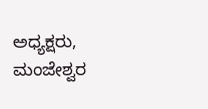ಅಧ್ಯಕ್ಷರು, ಮಂಜೇಶ್ವರ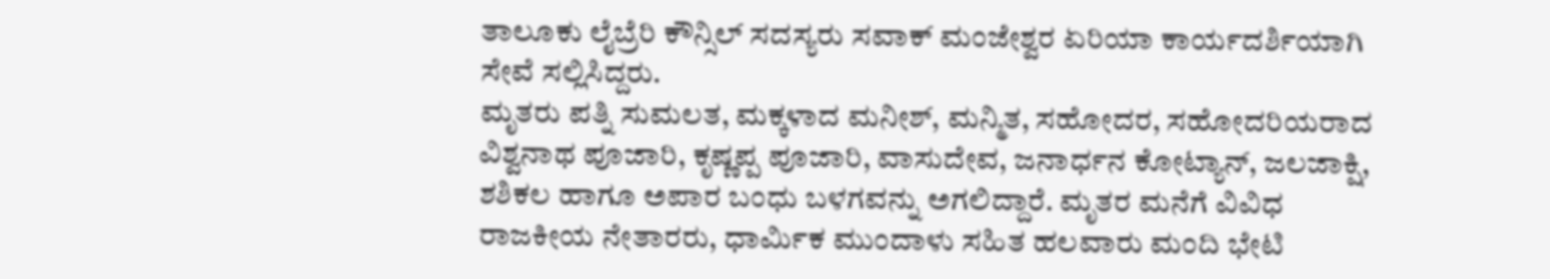ತಾಲೂಕು ಲೈಬ್ರೆರಿ ಕೌನ್ಸಿಲ್ ಸದಸ್ಯರು ಸವಾಕ್ ಮಂಜೇಶ್ವರ ಏರಿಯಾ ಕಾರ್ಯದರ್ಶಿಯಾಗಿ ಸೇವೆ ಸಲ್ಲಿಸಿದ್ದರು.
ಮೃತರು ಪತ್ನಿ ಸುಮಲತ, ಮಕ್ಕಳಾದ ಮನೀಶ್, ಮನ್ಮಿತ, ಸಹೋದರ, ಸಹೋದರಿಯರಾದ ವಿಶ್ವನಾಥ ಪೂಜಾರಿ, ಕೃಷ್ಣಪ್ಪ ಪೂಜಾರಿ, ವಾಸುದೇವ, ಜನಾರ್ಧನ ಕೋಟ್ಯಾನ್, ಜಲಜಾಕ್ಷಿ, ಶಶಿಕಲ ಹಾಗೂ ಅಪಾರ ಬಂಧು ಬಳಗವನ್ನು ಅಗಲಿದ್ದಾರೆ. ಮೃತರ ಮನೆಗೆ ವಿವಿಧ ರಾಜಕೀಯ ನೇತಾರರು, ಧಾರ್ಮಿಕ ಮುಂದಾಳು ಸಹಿತ ಹಲವಾರು ಮಂದಿ ಭೇಟಿ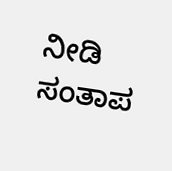ನೀಡಿ ಸಂತಾಪ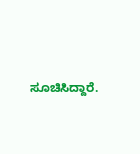ಸೂಚಿಸಿದ್ದಾರೆ.